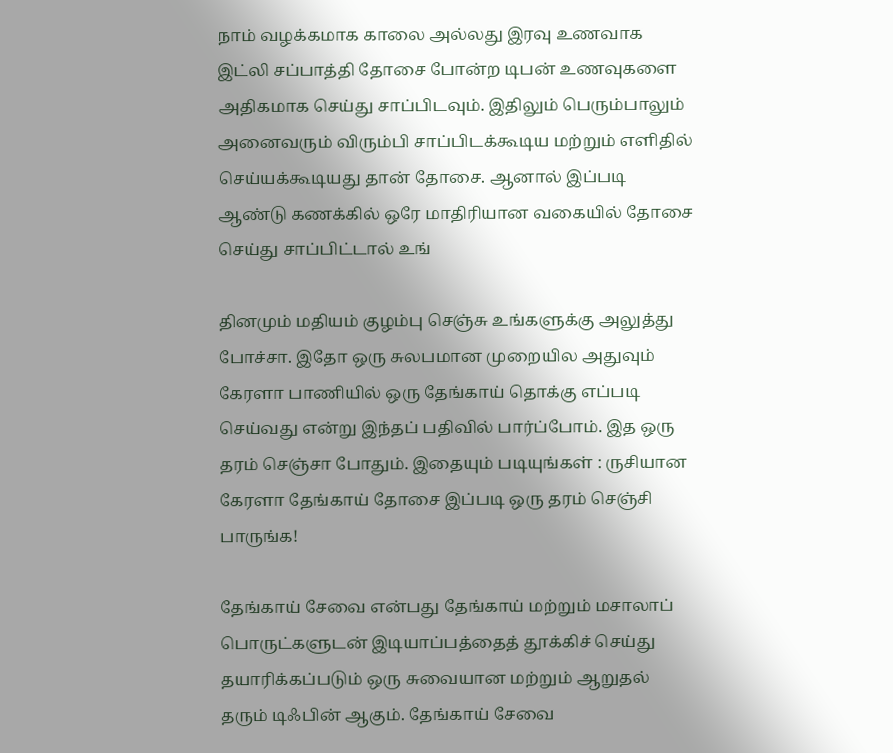நாம் வழக்கமாக காலை அல்லது இரவு உணவாக இட்லி சப்பாத்தி தோசை போன்ற டிபன் உணவுகளை அதிகமாக செய்து சாப்பிடவும். இதிலும் பெரும்பாலும் அனைவரும் விரும்பி சாப்பிடக்கூடிய மற்றும் எளிதில் செய்யக்கூடியது தான் தோசை. ஆனால் இப்படி ஆண்டு கணக்கில் ஒரே மாதிரியான வகையில் தோசை செய்து சாப்பிட்டால் உங்

தினமும் மதியம் குழம்பு செஞ்சு உங்களுக்கு அலுத்து போச்சா. இதோ ஒரு சுலபமான முறையில அதுவும் கேரளா பாணியில் ஒரு தேங்காய் தொக்கு எப்படி செய்வது என்று இந்தப் பதிவில் பார்ப்போம். இத ஒரு தரம் செஞ்சா போதும். இதையும் படியுங்கள் : ருசியான கேரளா தேங்காய் தோசை இப்படி ஒரு தரம் செஞ்சி பாருங்க!

தேங்காய் சேவை என்பது தேங்காய் மற்றும் மசாலாப் பொருட்களுடன் இடியாப்பத்தைத் தூக்கிச் செய்து தயாரிக்கப்படும் ஒரு சுவையான மற்றும் ஆறுதல் தரும் டிஃபின் ஆகும். தேங்காய் சேவை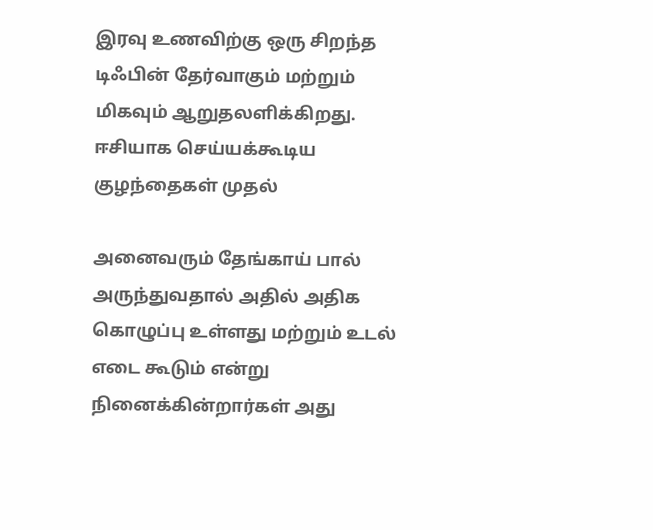இரவு உணவிற்கு ஒரு சிறந்த டிஃபின் தேர்வாகும் மற்றும் மிகவும் ஆறுதலளிக்கிறது. ஈசியாக செய்யக்கூடிய குழந்தைகள் முதல்

அனைவரும் தேங்காய் பால் அருந்துவதால் அதில் அதிக கொழுப்பு உள்ளது மற்றும் உடல் எடை கூடும் என்று நினைக்கின்றார்கள் அது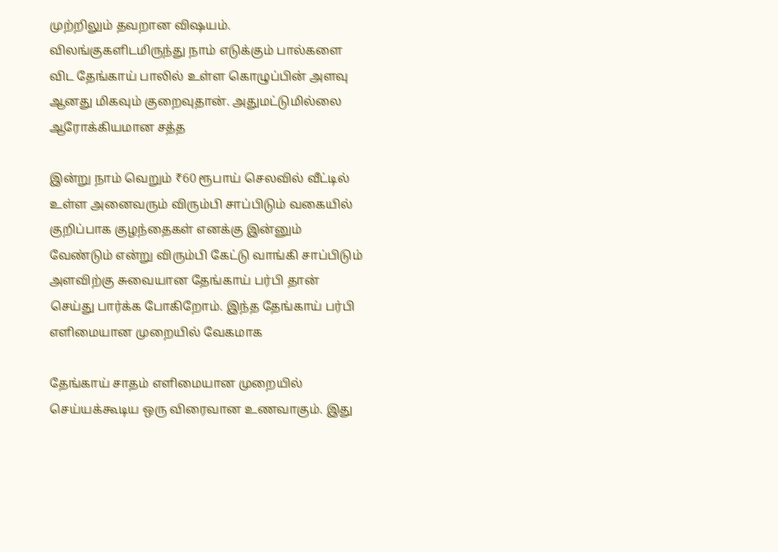முற்றிலும் தவறான விஷயம். விலங்குகளிடமிருந்து நாம் எடுக்கும் பால்களை விட தேங்காய் பாலில் உள்ள கொழுப்பின் அளவு ஆனது மிகவும் குறைவுதான். அதுமட்டுமில்லை ஆரோக்கியமான சத்த

இன்று நாம் வெறும் ₹60 ரூபாய் செலவில் வீட்டில் உள்ள அனைவரும் விரும்பி சாப்பிடும் வகையில் குறிப்பாக குழந்தைகள் எனக்கு இன்னும் வேண்டும் என்று விரும்பி கேட்டு வாங்கி சாப்பிடும் அளவிற்கு சுவையான தேங்காய் பர்பி தான் செய்து பார்க்க போகிறோம். இந்த தேங்காய் பர்பி எளிமையான முறையில் வேகமாக

தேங்காய் சாதம் எளிமையான முறையில் செய்யக்கூடிய ஒரு விரைவான உணவாகும். இது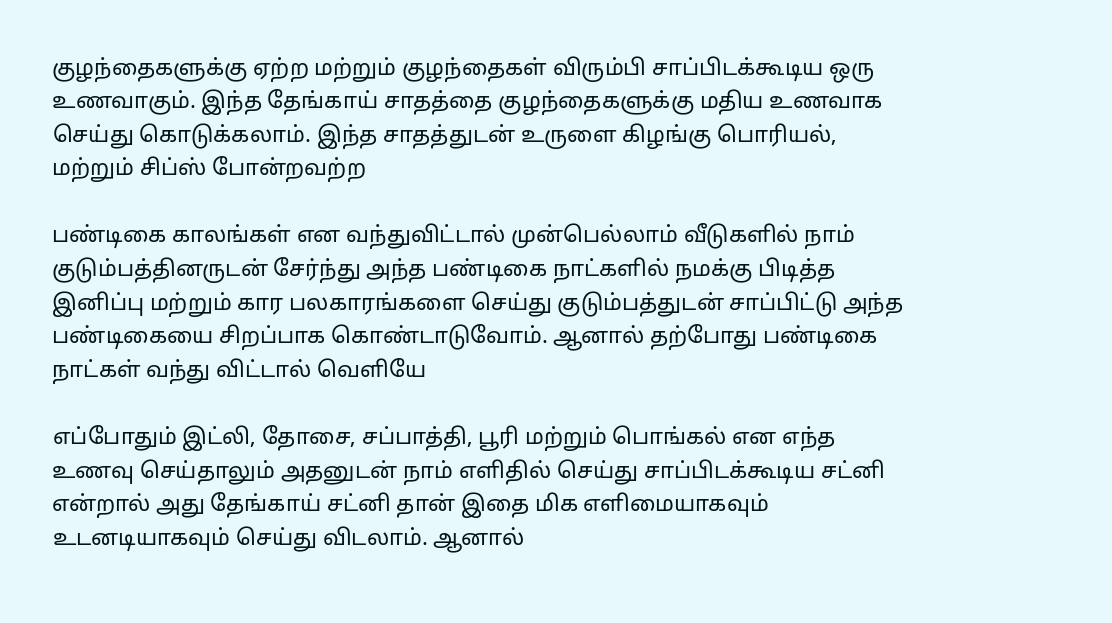குழந்தைகளுக்கு ஏற்ற மற்றும் குழந்தைகள் விரும்பி சாப்பிடக்கூடிய ஒரு உணவாகும். இந்த தேங்காய் சாதத்தை குழந்தைகளுக்கு மதிய உணவாக செய்து கொடுக்கலாம். இந்த சாதத்துடன் உருளை கிழங்கு பொரியல், மற்றும் சிப்ஸ் போன்றவற்ற

பண்டிகை காலங்கள் என வந்துவிட்டால் முன்பெல்லாம் வீடுகளில் நாம் குடும்பத்தினருடன் சேர்ந்து அந்த பண்டிகை நாட்களில் நமக்கு பிடித்த இனிப்பு மற்றும் கார பலகாரங்களை செய்து குடும்பத்துடன் சாப்பிட்டு அந்த பண்டிகையை சிறப்பாக கொண்டாடுவோம். ஆனால் தற்போது பண்டிகை நாட்கள் வந்து விட்டால் வெளியே

எப்போதும் இட்லி, தோசை, சப்பாத்தி, பூரி மற்றும் பொங்கல் என எந்த உணவு செய்தாலும் அதனுடன் நாம் எளிதில் செய்து சாப்பிடக்கூடிய சட்னி என்றால் அது தேங்காய் சட்னி தான் இதை மிக எளிமையாகவும் உடனடியாகவும் செய்து விடலாம். ஆனால்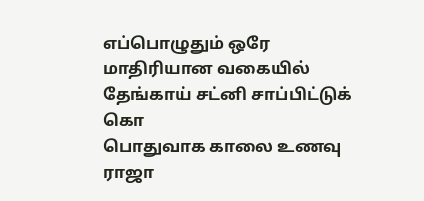எப்பொழுதும் ஒரே மாதிரியான வகையில் தேங்காய் சட்னி சாப்பிட்டுக் கொ
பொதுவாக காலை உணவு ராஜா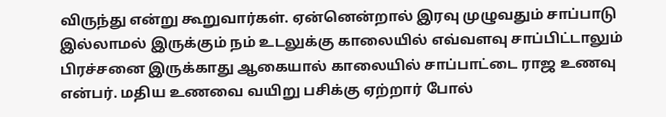விருந்து என்று கூறுவார்கள். ஏன்னென்றால் இரவு முழுவதும் சாப்பாடு இல்லாமல் இருக்கும் நம் உடலுக்கு காலையில் எவ்வளவு சாப்பிட்டாலும் பிரச்சனை இருக்காது ஆகையால் காலையில் சாப்பாட்டை ராஜ உணவு என்பர். மதிய உணவை வயிறு பசிக்கு ஏற்றார் போல்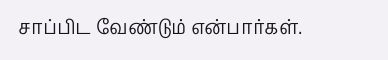சாப்பிட வேண்டும் என்பார்கள்.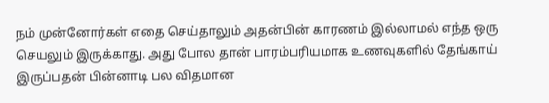நம் முன்னோர்கள் எதை செய்தாலும் அதன்பின் காரணம் இல்லாமல் எந்த ஒரு செயலும் இருக்காது. அது போல தான் பாரம்பரியமாக உணவுகளில் தேங்காய் இருப்பதன் பின்னாடி பல விதமான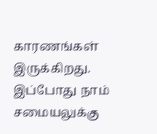காரணங்கள் இருக்கிறது. இப்போது நாம் சமையலுக்கு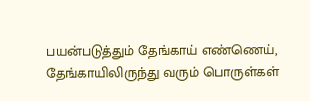பயன்படுத்தும் தேங்காய் எண்ணெய், தேங்காயிலிருந்து வரும் பொருள்கள்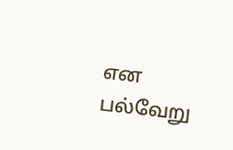என பல்வேறு